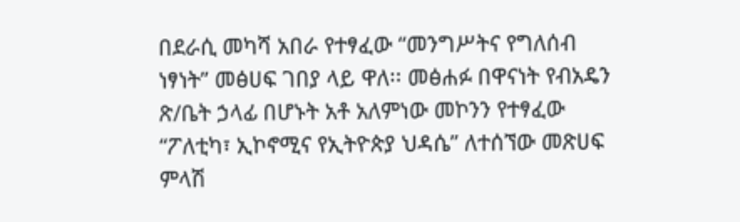በደራሲ መካሻ አበራ የተፃፈው “መንግሥትና የግለሰብ ነፃነት” መፅሀፍ ገበያ ላይ ዋለ፡፡ መፅሐፉ በዋናነት የብአዴን ጽ/ቤት ኃላፊ በሆኑት አቶ አለምነው መኮንን የተፃፈው “ፖለቲካ፣ ኢኮኖሚና የኢትዮጵያ ህዳሴ” ለተሰኘው መጽሀፍ ምላሽ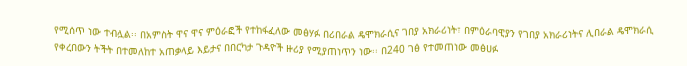የሚሰጥ ነው ተብሏል፡፡ በአምስት ዋና ዋና ምዕራፎች የተከፋፈለው መፅሃፉ በሪበራል ዴሞክራሲና ገበያ አክራሪነት፣ በምዕራባዊያን የገበያ አክራሪነትና ሊበራል ዴሞክራሲ የቀረበውን ትችት በተመለከተ አጠቃላይ እይታና በበርካታ ጉዳዮች ዙሪያ የሚያጠነጥን ነው፡፡ በ240 ገፅ የተመጠነው መፅሀፉ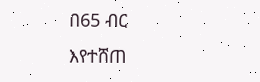በ65 ብር እየተሸጠ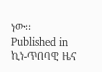ነው፡፡
Published in
ኪነ-ጥበባዊ ዜና